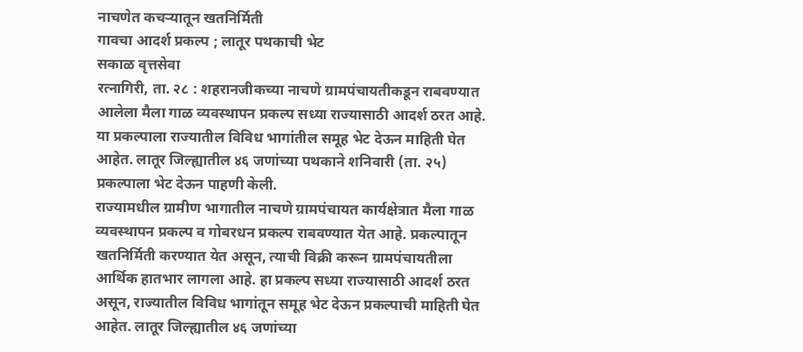नाचणेत कचऱ्यातून खतनिर्मिती
गावचा आदर्श प्रकल्प ; लातूर पथकाची भेट
सकाळ वृत्तसेवा
रत्नागिरी, ता. २८ : शहरानजीकच्या नाचणे ग्रामपंचायतीकडून राबवण्यात आलेला मैला गाळ व्यवस्थापन प्रकल्प सध्या राज्यासाठी आदर्श ठरत आहे. या प्रकल्पाला राज्यातील विविध भागांतील समूह भेट देऊन माहिती घेत आहेत. लातूर जिल्ह्यातील ४६ जणांच्या पथकाने शनिवारी (ता. २५) प्रकल्पाला भेट देऊन पाहणी केली.
राज्यामधील ग्रामीण भागातील नाचणे ग्रामपंचायत कार्यक्षेत्रात मैला गाळ व्यवस्थापन प्रकल्प व गोबरधन प्रकल्प राबवण्यात येत आहे. प्रकल्पातून खतनिर्मिती करण्यात येत असून, त्याची विक्री करून ग्रामपंचायतीला आर्थिक हातभार लागला आहे. हा प्रकल्प सध्या राज्यासाठी आदर्श ठरत असून, राज्यातील विविध भागांतून समूह भेट देऊन प्रकल्पाची माहिती घेत आहेत. लातूर जिल्ह्यातील ४६ जणांच्या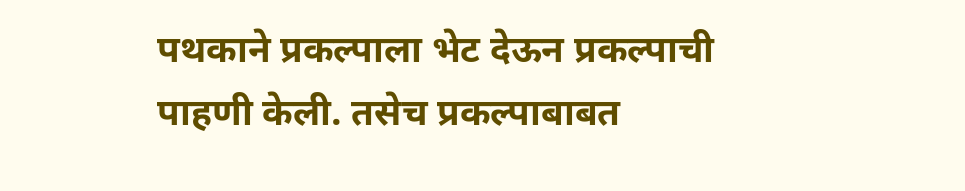पथकाने प्रकल्पाला भेट देऊन प्रकल्पाची पाहणी केली. तसेच प्रकल्पाबाबत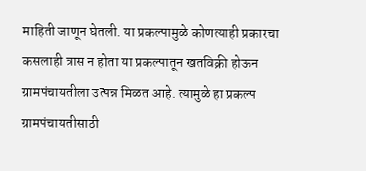माहिती जाणून घेतली. या प्रकल्पामुळे कोणत्याही प्रकारचा कसलाही त्रास न होता या प्रकल्पातून खतविक्री होऊन ग्रामपंचायतीला उत्पन्न मिळत आहे. त्यामुळे हा प्रकल्प ग्रामपंचायतीसाठी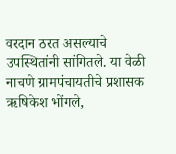वरदान ठरत असल्याचे उपस्थितांनी सांगितले. या वेळी नाचणे ग्रामपंचायतीचे प्रशासक ऋषिकेश भोंगले,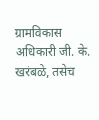ग्रामविकास अधिकारी जी. के. खरंबळे, तसेच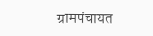ग्रामपंचायत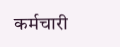कर्मचारी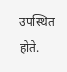उपस्थित होते.